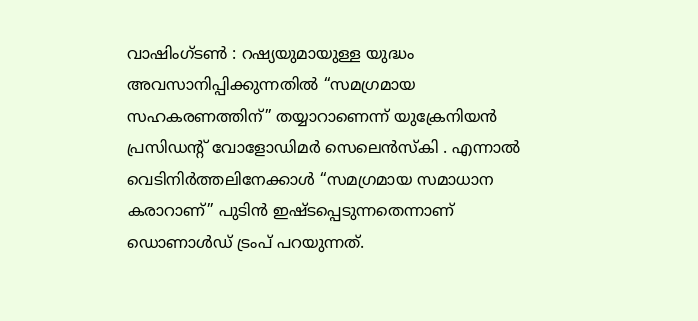വാഷിംഗ്ടൺ : റഷ്യയുമായുള്ള യുദ്ധം അവസാനിപ്പിക്കുന്നതിൽ “സമഗ്രമായ സഹകരണത്തിന്” തയ്യാറാണെന്ന് യുക്രേനിയൻ പ്രസിഡന്റ് വോളോഡിമർ സെലെൻസ്കി . എന്നാൽ വെടിനിർത്തലിനേക്കാൾ “സമഗ്രമായ സമാധാന കരാറാണ്” പുടിൻ ഇഷ്ടപ്പെടുന്നതെന്നാണ് ഡൊണാൾഡ് ട്രംപ് പറയുന്നത്.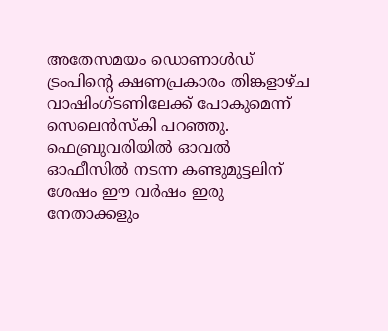അതേസമയം ഡൊണാൾഡ് ട്രംപിന്റെ ക്ഷണപ്രകാരം തിങ്കളാഴ്ച വാഷിംഗ്ടണിലേക്ക് പോകുമെന്ന് സെലെൻസ്കി പറഞ്ഞു. ഫെബ്രുവരിയിൽ ഓവൽ ഓഫീസിൽ നടന്ന കണ്ടുമുട്ടലിന് ശേഷം ഈ വർഷം ഇരു നേതാക്കളും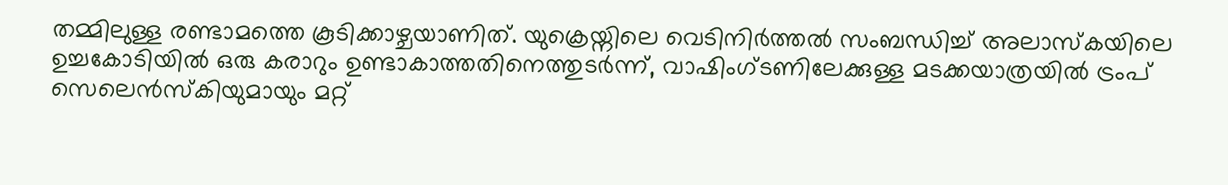തമ്മിലുള്ള രണ്ടാമത്തെ കൂടിക്കാഴ്ചയാണിത്. യുക്രെയ്നിലെ വെടിനിർത്തൽ സംബന്ധിച്ച് അലാസ്കയിലെ ഉച്ചകോടിയിൽ ഒരു കരാറും ഉണ്ടാകാത്തതിനെത്തുടർന്ന്, വാഷിംഗ്ടണിലേക്കുള്ള മടക്കയാത്രയിൽ ട്രംപ് സെലെൻസ്കിയുമായും മറ്റ്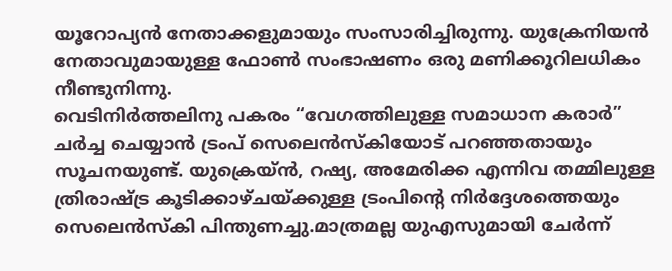യൂറോപ്യൻ നേതാക്കളുമായും സംസാരിച്ചിരുന്നു. യുക്രേനിയൻ നേതാവുമായുള്ള ഫോൺ സംഭാഷണം ഒരു മണിക്കൂറിലധികം നീണ്ടുനിന്നു.
വെടിനിർത്തലിനു പകരം “വേഗത്തിലുള്ള സമാധാന കരാർ” ചർച്ച ചെയ്യാൻ ട്രംപ് സെലെൻസ്കിയോട് പറഞ്ഞതായും സൂചനയുണ്ട്. യുക്രെയ്ൻ, റഷ്യ, അമേരിക്ക എന്നിവ തമ്മിലുള്ള ത്രിരാഷ്ട്ര കൂടിക്കാഴ്ചയ്ക്കുള്ള ട്രംപിന്റെ നിർദ്ദേശത്തെയും സെലെൻസ്കി പിന്തുണച്ചു.മാത്രമല്ല യുഎസുമായി ചേർന്ന്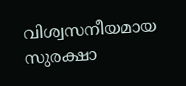വിശ്വസനീയമായ സുരക്ഷാ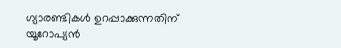ഗ്യാരണ്ടികൾ ഉറപ്പാക്കുന്നതിന് യൂറോപ്യൻ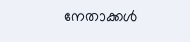നേതാക്കൾ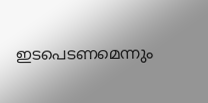ഇടപെടണമെന്നും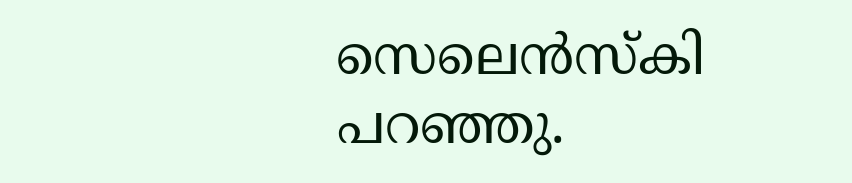സെലെൻസ്കി പറഞ്ഞു.